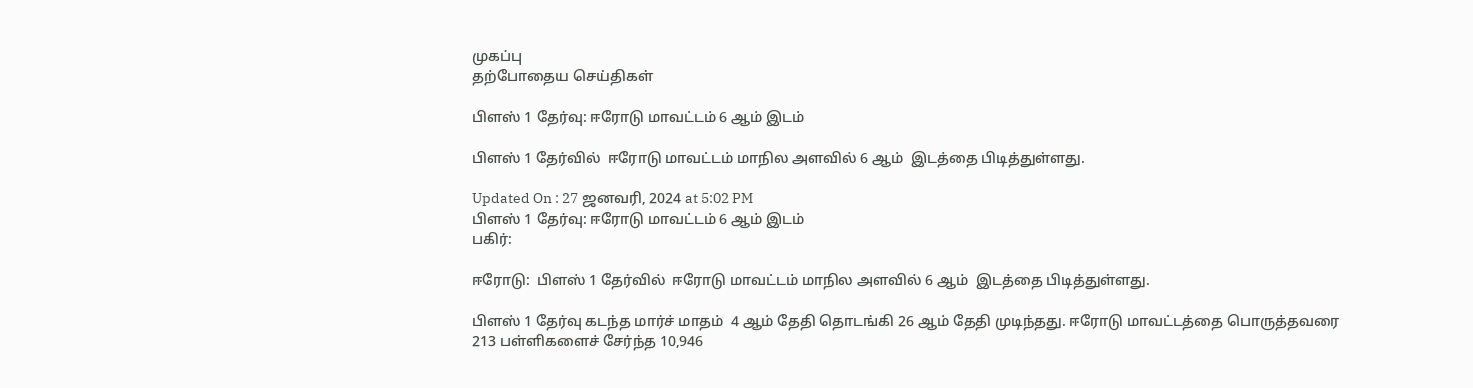முகப்பு
தற்போதைய செய்திகள்

பிளஸ் 1 தேர்வு: ஈரோடு மாவட்டம் 6 ஆம் இடம்

பிளஸ் 1 தேர்வில்  ஈரோடு மாவட்டம் மாநில அளவில் 6 ஆம்  இடத்தை பிடித்துள்ளது.

Updated On : 27 ஜனவரி, 2024 at 5:02 PM
பிளஸ் 1 தேர்வு: ஈரோடு மாவட்டம் 6 ஆம் இடம்
பகிர்:

ஈரோடு:  பிளஸ் 1 தேர்வில்  ஈரோடு மாவட்டம் மாநில அளவில் 6 ஆம்  இடத்தை பிடித்துள்ளது.

பிளஸ் 1 தேர்வு கடந்த மார்ச் மாதம்  4 ஆம் தேதி தொடங்கி 26 ஆம் தேதி முடிந்தது. ஈரோடு மாவட்டத்தை பொருத்தவரை 213 பள்ளிகளைச் சேர்ந்த 10,946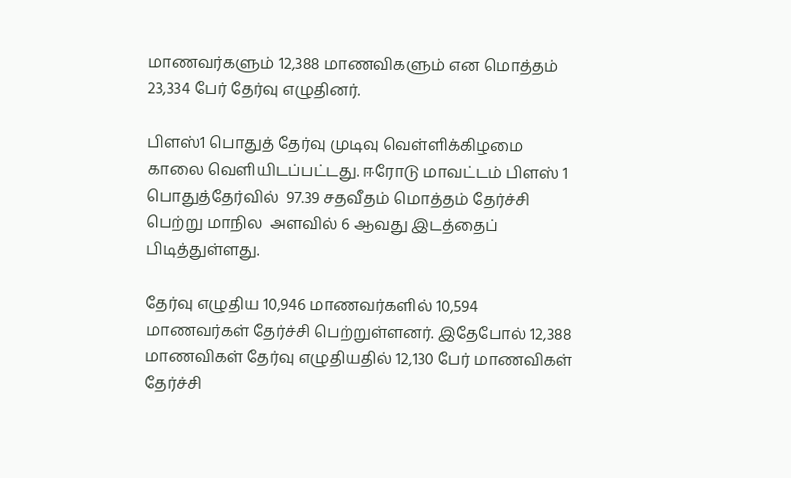மாணவர்களும் 12,388 மாணவிகளும் என மொத்தம் 23,334 பேர் தேர்வு எழுதினர்.

பிளஸ்1 பொதுத் தேர்வு முடிவு வெள்ளிக்கிழமை காலை வெளியிடப்பட்டது. ஈரோடு மாவட்டம் பிளஸ் 1 பொதுத்தேர்வில்  97.39 சதவீதம் மொத்தம் தேர்ச்சி பெற்று மாநில  அளவில் 6 ஆவது இடத்தைப் பிடித்துள்ளது.

தேர்வு எழுதிய 10,946 மாணவர்களில் 10,594 மாணவர்கள் தேர்ச்சி பெற்றுள்ளனர். இதேபோல் 12,388 மாணவிகள் தேர்வு எழுதியதில் 12,130 பேர் மாணவிகள்  தேர்ச்சி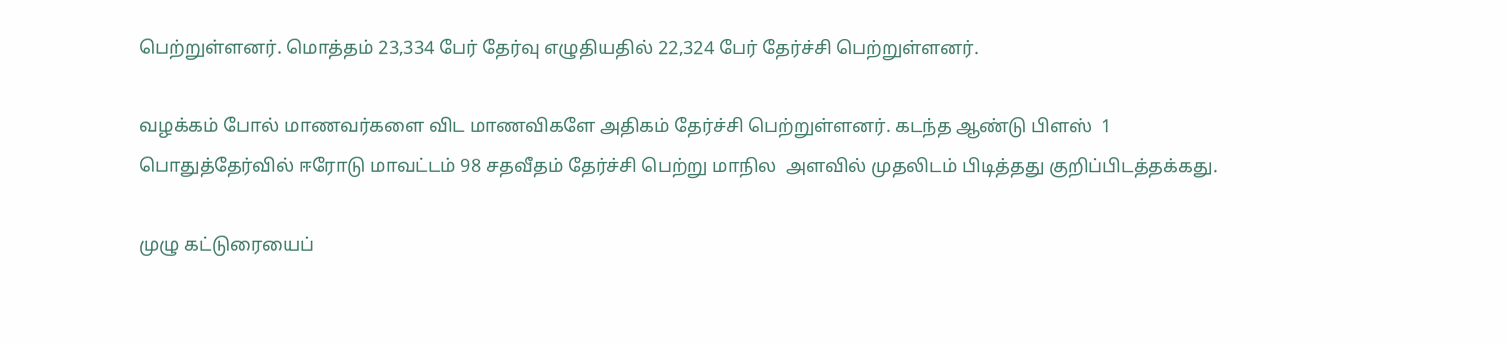பெற்றுள்ளனர். மொத்தம் 23,334 பேர் தேர்வு எழுதியதில் 22,324 பேர் தேர்ச்சி பெற்றுள்ளனர்.

வழக்கம் போல் மாணவர்களை விட மாணவிகளே அதிகம் தேர்ச்சி பெற்றுள்ளனர். கடந்த ஆண்டு பிளஸ்  1 பொதுத்தேர்வில் ஈரோடு மாவட்டம் 98 சதவீதம் தேர்ச்சி பெற்று மாநில  அளவில் முதலிடம் பிடித்தது குறிப்பிடத்தக்கது.

முழு கட்டுரையைப்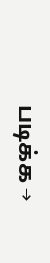படிக்க →